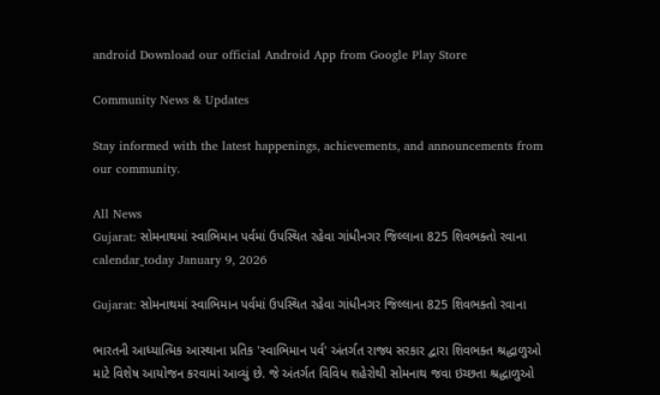android Download our official Android App from Google Play Store

Community News & Updates

Stay informed with the latest happenings, achievements, and announcements from our community.

All News
Gujarat: સોમનાથમાં સ્વાભિમાન પર્વમાં ઉપસ્થિત રહેવા ગાંધીનગર જિલ્લાના 825 શિવભક્તો રવાના
calendar_today January 9, 2026

Gujarat: સોમનાથમાં સ્વાભિમાન પર્વમાં ઉપસ્થિત રહેવા ગાંધીનગર જિલ્લાના 825 શિવભક્તો રવાના

ભારતની આધ્યાત્મિક આસ્થાના પ્રતિક 'સ્વાભિમાન પર્વ' અંતર્ગત રાજ્ય સરકાર દ્વારા શિવભક્ત શ્રદ્ધાળુઓ માટે વિશેષ આયોજન કરવામાં આવ્યું છે. જે અંતર્ગત વિવિધ શહેરોથી સોમનાથ જવા ઇચ્છતા શ્રદ્ધાળુઓ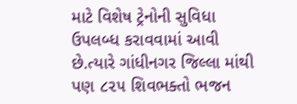માટે વિશેષ ટ્રેનોની સુવિધા ઉપલબ્ધ કરાવવામાં આવી છે.ત્યારે ગાંધીનગર જિલ્લા માંથી પણ ૮૨૫ શિવભક્તો ભજન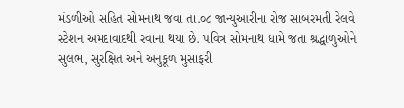મંડળીઓ સહિત સોમનાથ જવા તા.૦૮ જાન્યુઆરીના રોજ સાબરમતી રેલવે સ્ટેશન અમદાવાદથી રવાના થયા છે. પવિત્ર સોમનાથ ધામે જતા શ્રદ્ધાળુઓને સુલભ, સુરક્ષિત અને અનુકૂળ મુસાફરી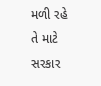મળી રહે તે માટે સરકાર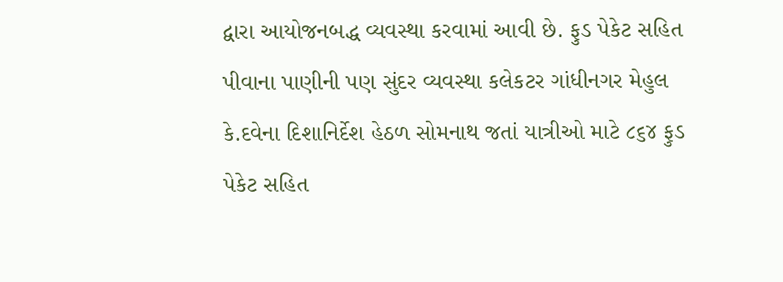દ્વારા આયોજનબદ્ધ વ્યવસ્થા કરવામાં આવી છે. ફુડ પેકેટ સહિત પીવાના પાણીની પણ સુંદર વ્યવસ્થા કલેકટર ગાંધીનગર મેહુલ કે.દવેના દિશાનિર્દેશ હેઠળ સોમનાથ જતાં યાત્રીઓ માટે ૮૬૪ ફુડ પેકેટ સહિત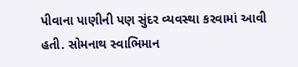પીવાના પાણીની પણ સુંદર વ્યવસ્થા કરવામાં આવી હતી. સોમનાથ સ્વાભિમાન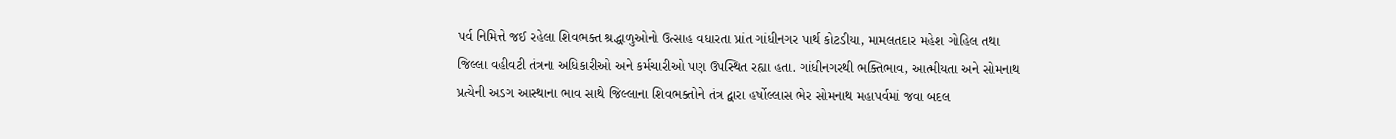પર્વ નિમિત્તે જઈ રહેલા શિવભક્ત શ્રદ્ધાળુઓનો ઉત્સાહ વધારતા પ્રાંત ગાંધીનગર પાર્થ કોટડીયા, મામલતદાર મહેશ ગોહિલ તથા જિલ્લા વહીવટી તંત્રના અધિકારીઓ અને કર્મચારીઓ પણ ઉપસ્થિત રહ્યા હતા. ગાંધીનગરથી ભક્તિભાવ, આત્મીયતા અને સોમનાથ પ્રત્યેની અડગ આસ્થાના ભાવ સાથે જિલ્લાના શિવભક્તોને તંત્ર દ્વારા હર્ષોલ્લાસ ભેર સોમનાથ મહાપર્વમાં જવા બદલ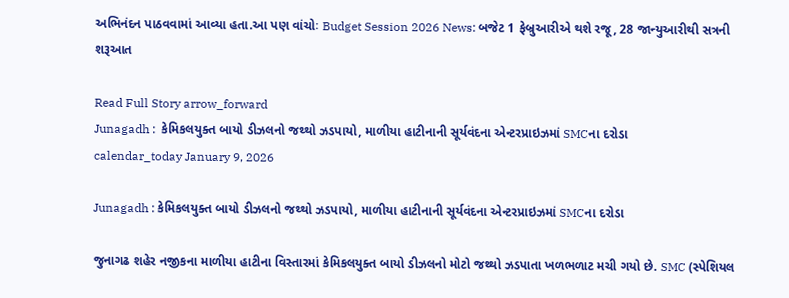અભિનંદન પાઠવવામાં આવ્યા હતા.આ પણ વાંચોઃ Budget Session 2026 News: બજેટ 1 ફેબ્રુઆરીએ થશે રજૂ, 28 જાન્યુઆરીથી સત્રની શરૂઆત

Read Full Story arrow_forward
Junagadh :  કેમિકલયુક્ત બાયો ડીઝલનો જથ્થો ઝડપાયો, માળીયા હાટીનાની સૂર્યવંદના એન્ટરપ્રાઇઝમાં SMCના દરોડા
calendar_today January 9, 2026

Junagadh : કેમિકલયુક્ત બાયો ડીઝલનો જથ્થો ઝડપાયો, માળીયા હાટીનાની સૂર્યવંદના એન્ટરપ્રાઇઝમાં SMCના દરોડા

જુનાગઢ શહેર નજીકના માળીયા હાટીના વિસ્તારમાં કેમિકલયુક્ત બાયો ડીઝલનો મોટો જથ્થો ઝડપાતા ખળભળાટ મચી ગયો છે. SMC (સ્પેશિયલ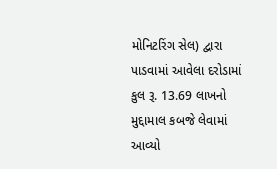મોનિટરિંગ સેલ) દ્વારા પાડવામાં આવેલા દરોડામાં કુલ રૂ. 13.69 લાખનો મુદ્દામાલ કબજે લેવામાં આવ્યો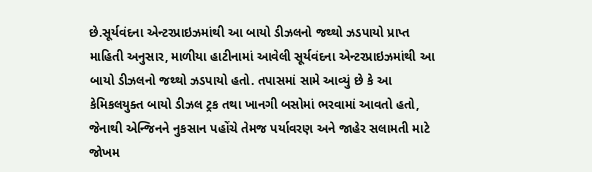છે.સૂર્યવંદના એન્ટરપ્રાઇઝમાંથી આ બાયો ડીઝલનો જથ્થો ઝડપાયો પ્રાપ્ત માહિતી અનુસાર, માળીયા હાટીનામાં આવેલી સૂર્યવંદના એન્ટરપ્રાઇઝમાંથી આ બાયો ડીઝલનો જથ્થો ઝડપાયો હતો. તપાસમાં સામે આવ્યું છે કે આ કેમિકલયુક્ત બાયો ડીઝલ ટ્રક તથા ખાનગી બસોમાં ભરવામાં આવતો હતો, જેનાથી એન્જિનને નુકસાન પહોંચે તેમજ પર્યાવરણ અને જાહેર સલામતી માટે જોખમ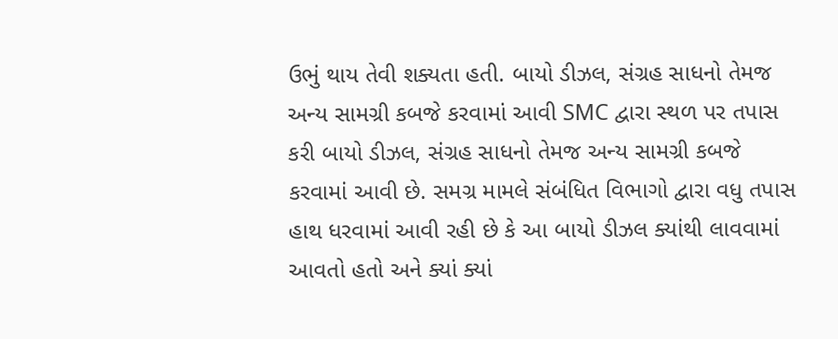ઉભું થાય તેવી શક્યતા હતી. બાયો ડીઝલ, સંગ્રહ સાધનો તેમજ અન્ય સામગ્રી કબજે કરવામાં આવી SMC દ્વારા સ્થળ પર તપાસ કરી બાયો ડીઝલ, સંગ્રહ સાધનો તેમજ અન્ય સામગ્રી કબજે કરવામાં આવી છે. સમગ્ર મામલે સંબંધિત વિભાગો દ્વારા વધુ તપાસ હાથ ધરવામાં આવી રહી છે કે આ બાયો ડીઝલ ક્યાંથી લાવવામાં આવતો હતો અને ક્યાં ક્યાં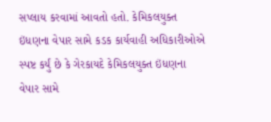સપ્લાય કરવામાં આવતો હતો. કેમિકલયુક્ત ઇંધણના વેપાર સામે કડક કાર્યવાહી અધિકારીઓએ સ્પષ્ટ કર્યું છે કે ગેરકાયદે કેમિકલયુક્ત ઇંધણના વેપાર સામે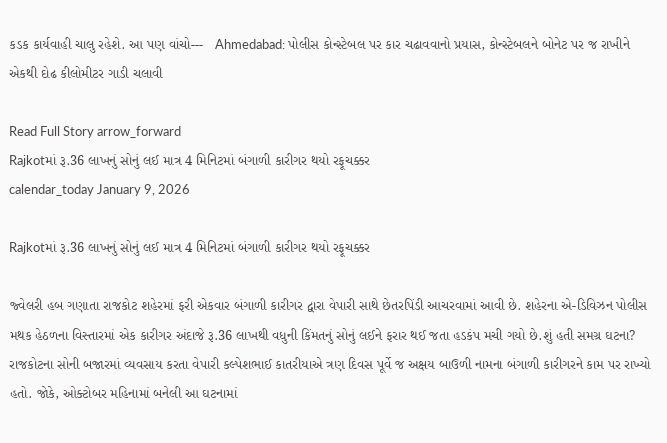કડક કાર્યવાહી ચાલુ રહેશે. આ પણ વાંચો---   Ahmedabad: પોલીસ કોન્સ્ટેબલ પર કાર ચઢાવવાનો પ્રયાસ, કોન્સ્ટેબલને બોનેટ પર જ રાખીને એકથી દોઢ કીલોમીટર ગાડી ચલાવી

Read Full Story arrow_forward
Rajkotમાં રૂ.36 લાખનું સોનું લઈ માત્ર 4 મિનિટમાં બંગાળી કારીગર થયો રફૂચક્કર
calendar_today January 9, 2026

Rajkotમાં રૂ.36 લાખનું સોનું લઈ માત્ર 4 મિનિટમાં બંગાળી કારીગર થયો રફૂચક્કર

જ્વેલરી હબ ગણાતા રાજકોટ શહેરમાં ફરી એકવાર બંગાળી કારીગર દ્વારા વેપારી સાથે છેતરપિંડી આચરવામાં આવી છે. શહેરના એ-ડિવિઝન પોલીસ મથક હેઠળના વિસ્તારમાં એક કારીગર અંદાજે રૂ.36 લાખથી વધુની કિંમતનું સોનું લઈને ફરાર થઈ જતા હડકંપ મચી ગયો છે.શું હતી સમગ્ર ઘટના? રાજકોટના સોની બજારમાં વ્યવસાય કરતા વેપારી કલ્પેશભાઈ કાતરીયાએ ત્રણ દિવસ પૂર્વે જ અક્ષય બાઉળી નામના બંગાળી કારીગરને કામ પર રાખ્યો હતો. જોકે, ઓક્ટોબર મહિનામાં બનેલી આ ઘટનામાં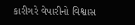કારીગરે વેપારીનો વિશ્વાસ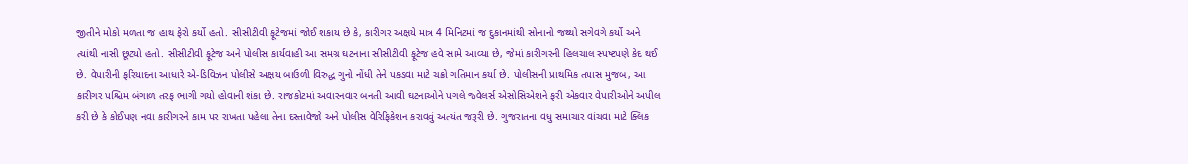જીતીને મોકો મળતા જ હાથ ફેરો કર્યો હતો. સીસીટીવી ફૂટેજમાં જોઈ શકાય છે કે, કારીગર અક્ષયે માત્ર 4 મિનિટમાં જ દુકાનમાંથી સોનાનો જથ્થો સગેવગે કર્યો અને ત્યાંથી નાસી છૂટ્યો હતો. સીસીટીવી ફૂટેજ અને પોલીસ કાર્યવાહી આ સમગ્ર ઘટનાના સીસીટીવી ફૂટેજ હવે સામે આવ્યા છે, જેમાં કારીગરની હિલચાલ સ્પષ્ટપણે કેદ થઈ છે. વેપારીની ફરિયાદના આધારે એ-ડિવિઝન પોલીસે અક્ષય બાઉળી વિરુદ્ધ ગુનો નોંધી તેને પકડવા માટે ચક્રો ગતિમાન કર્યા છે. પોલીસની પ્રાથમિક તપાસ મુજબ, આ કારીગર પશ્ચિમ બંગાળ તરફ ભાગી ગયો હોવાની શંકા છે. રાજકોટમાં અવારનવાર બનતી આવી ઘટનાઓને પગલે જ્વેલર્સ એસોસિએશને ફરી એકવાર વેપારીઓને અપીલ કરી છે કે કોઈપણ નવા કારીગરને કામ પર રાખતા પહેલા તેના દસ્તાવેજો અને પોલીસ વેરિફિકેશન કરાવવું અત્યંત જરૂરી છે. ગુજરાતના વધુ સમાચાર વાંચવા માટે ક્લિક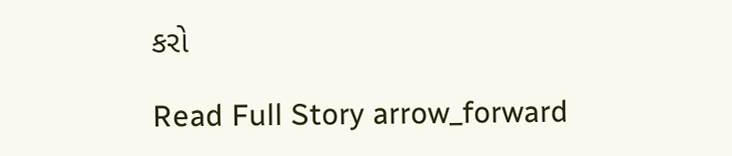કરો

Read Full Story arrow_forward